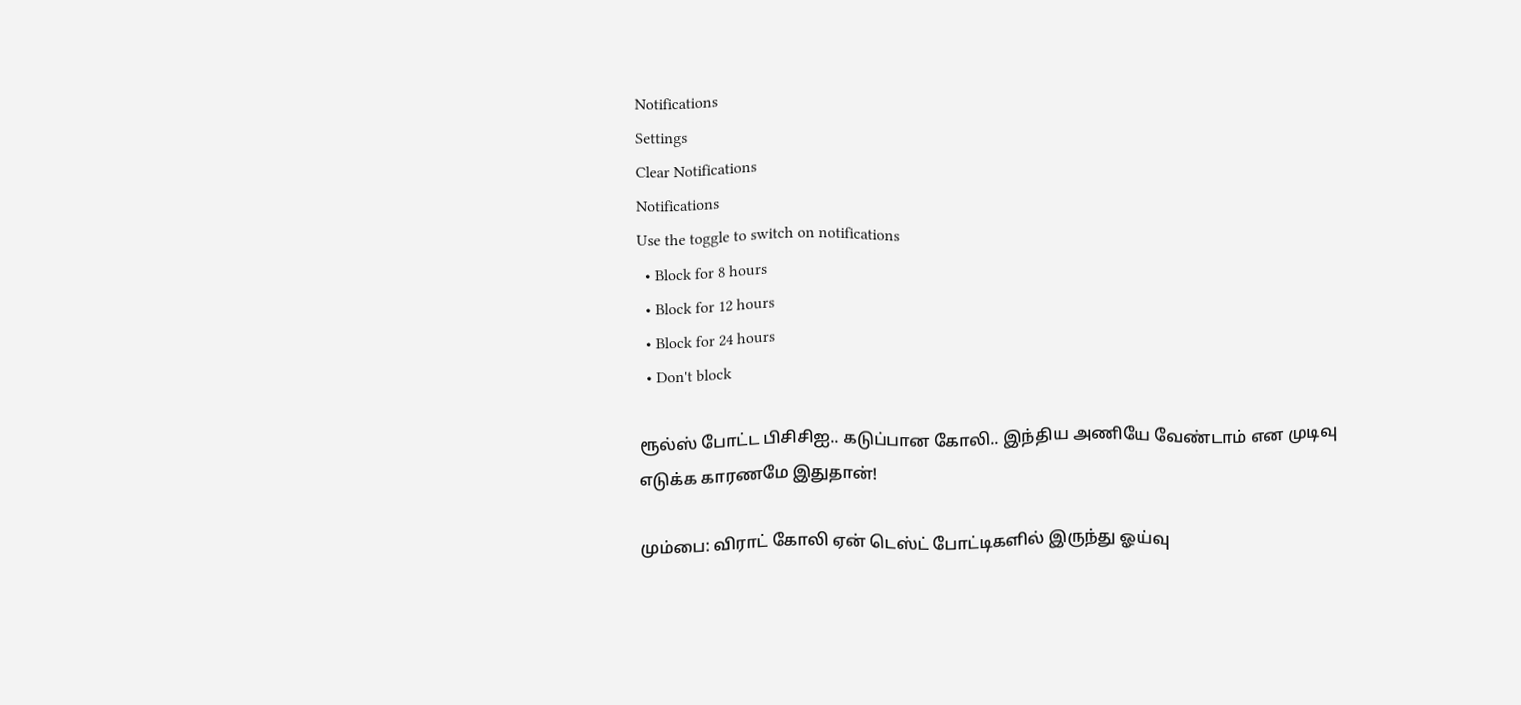Notifications
Settings
Clear Notifications
Notifications
Use the toggle to switch on notifications
  • Block for 8 hours
  • Block for 12 hours
  • Block for 24 hours
  • Don't block

ரூல்ஸ் போட்ட பிசிசிஐ.. கடுப்பான கோலி.. இந்திய அணியே வேண்டாம் என முடிவு எடுக்க காரணமே இதுதான்!

மும்பை: விராட் கோலி ஏன் டெஸ்ட் போட்டிகளில் இருந்து ஓய்வு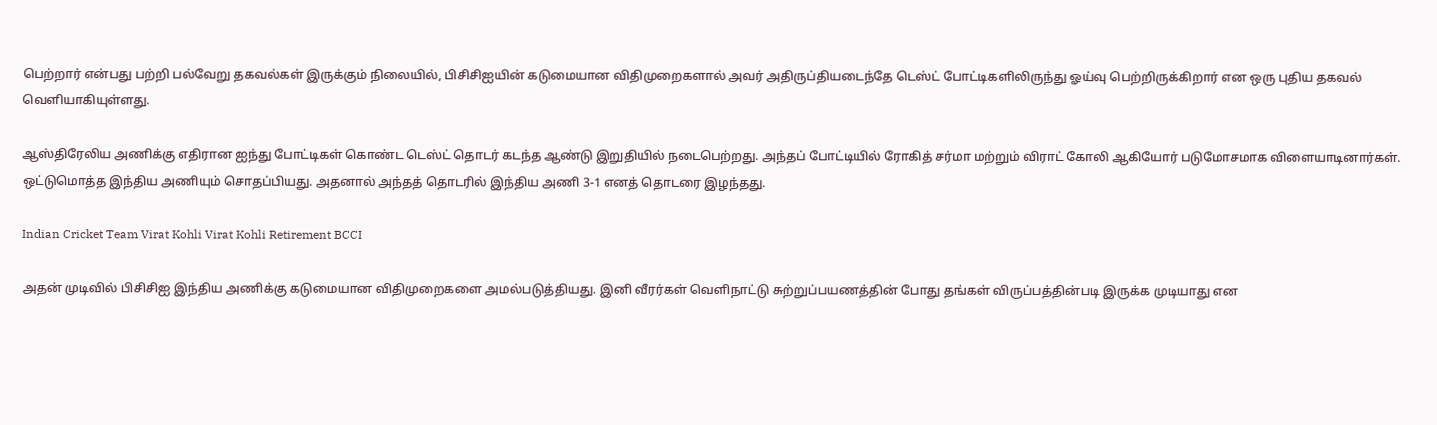பெற்றார் என்பது பற்றி பல்வேறு தகவல்கள் இருக்கும் நிலையில், பிசிசிஐயின் கடுமையான விதிமுறைகளால் அவர் அதிருப்தியடைந்தே டெஸ்ட் போட்டிகளிலிருந்து ஓய்வு பெற்றிருக்கிறார் என ஒரு புதிய தகவல் வெளியாகியுள்ளது.

ஆஸ்திரேலிய அணிக்கு எதிரான ஐந்து போட்டிகள் கொண்ட டெஸ்ட் தொடர் கடந்த ஆண்டு இறுதியில் நடைபெற்றது. அந்தப் போட்டியில் ரோகித் சர்மா மற்றும் விராட் கோலி ஆகியோர் படுமோசமாக விளையாடினார்கள். ஒட்டுமொத்த இந்திய அணியும் சொதப்பியது. அதனால் அந்தத் தொடரில் இந்திய அணி 3-1 எனத் தொடரை இழந்தது.

Indian Cricket Team Virat Kohli Virat Kohli Retirement BCCI

அதன் முடிவில் பிசிசிஐ இந்திய அணிக்கு கடுமையான விதிமுறைகளை அமல்படுத்தியது. இனி வீரர்கள் வெளிநாட்டு சுற்றுப்பயணத்தின் போது தங்கள் விருப்பத்தின்படி இருக்க முடியாது என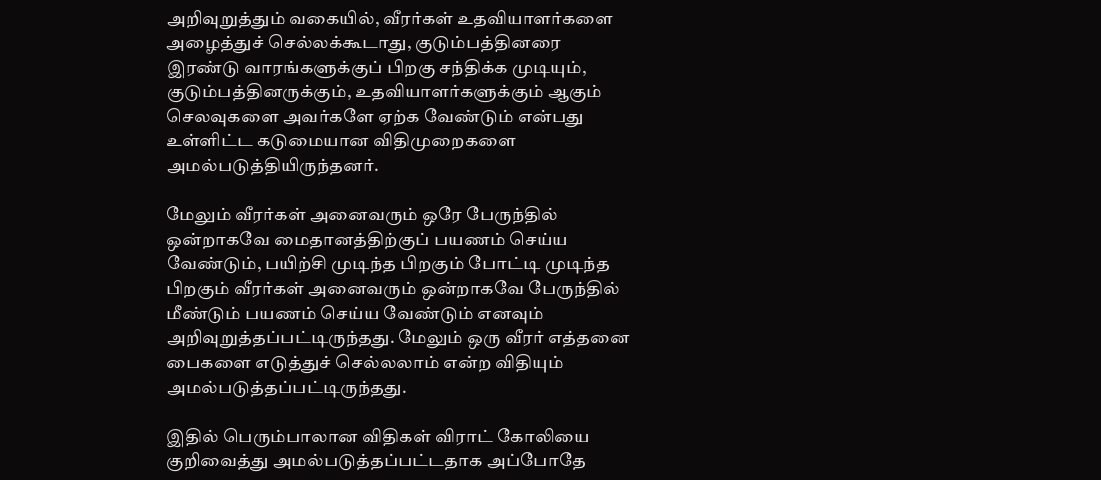அறிவுறுத்தும் வகையில், வீரர்கள் உதவியாளர்களை அழைத்துச் செல்லக்கூடாது, குடும்பத்தினரை இரண்டு வாரங்களுக்குப் பிறகு சந்திக்க முடியும், குடும்பத்தினருக்கும், உதவியாளர்களுக்கும் ஆகும் செலவுகளை அவர்களே ஏற்க வேண்டும் என்பது உள்ளிட்ட கடுமையான விதிமுறைகளை அமல்படுத்தியிருந்தனர்.

மேலும் வீரர்கள் அனைவரும் ஒரே பேருந்தில் ஒன்றாகவே மைதானத்திற்குப் பயணம் செய்ய வேண்டும், பயிற்சி முடிந்த பிறகும் போட்டி முடிந்த பிறகும் வீரர்கள் அனைவரும் ஒன்றாகவே பேருந்தில் மீண்டும் பயணம் செய்ய வேண்டும் எனவும் அறிவுறுத்தப்பட்டிருந்தது. மேலும் ஒரு வீரர் எத்தனை பைகளை எடுத்துச் செல்லலாம் என்ற விதியும் அமல்படுத்தப்பட்டிருந்தது.

இதில் பெரும்பாலான விதிகள் விராட் கோலியை குறிவைத்து அமல்படுத்தப்பட்டதாக அப்போதே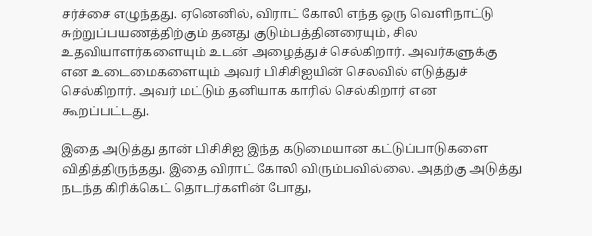சர்ச்சை எழுந்தது. ஏனெனில், விராட் கோலி எந்த ஒரு வெளிநாட்டு சுற்றுப்பயணத்திற்கும் தனது குடும்பத்தினரையும், சில உதவியாளர்களையும் உடன் அழைத்துச் செல்கிறார். அவர்களுக்கு என உடைமைகளையும் அவர் பிசிசிஐயின் செலவில் எடுத்துச் செல்கிறார். அவர் மட்டும் தனியாக காரில் செல்கிறார் என கூறப்பட்டது.

இதை அடுத்து தான் பிசிசிஐ இந்த கடுமையான கட்டுப்பாடுகளை விதித்திருந்தது. இதை விராட் கோலி விரும்பவில்லை. அதற்கு அடுத்து நடந்த கிரிக்கெட் தொடர்களின் போது,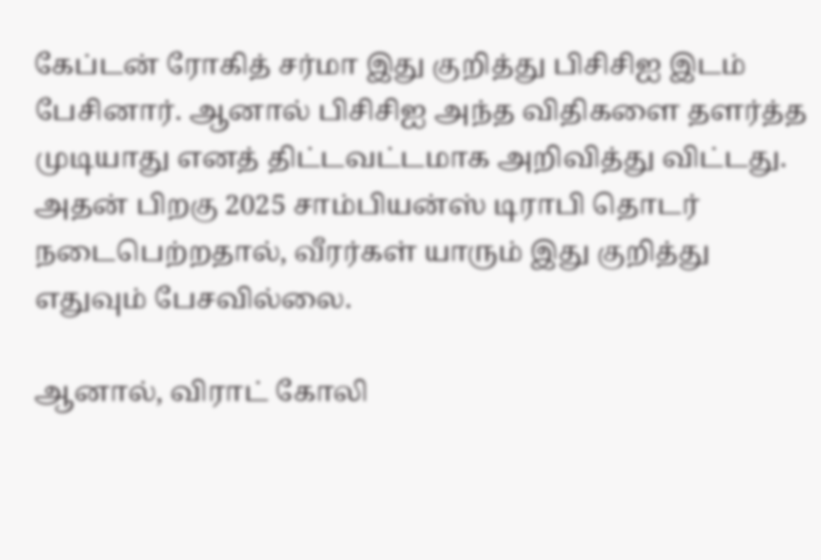கேப்டன் ரோகித் சர்மா இது குறித்து பிசிசிஐ இடம் பேசினார். ஆனால் பிசிசிஐ அந்த விதிகளை தளர்த்த முடியாது எனத் திட்டவட்டமாக அறிவித்து விட்டது. அதன் பிறகு 2025 சாம்பியன்ஸ் டிராபி தொடர் நடைபெற்றதால், வீரர்கள் யாரும் இது குறித்து எதுவும் பேசவில்லை.

ஆனால், விராட் கோலி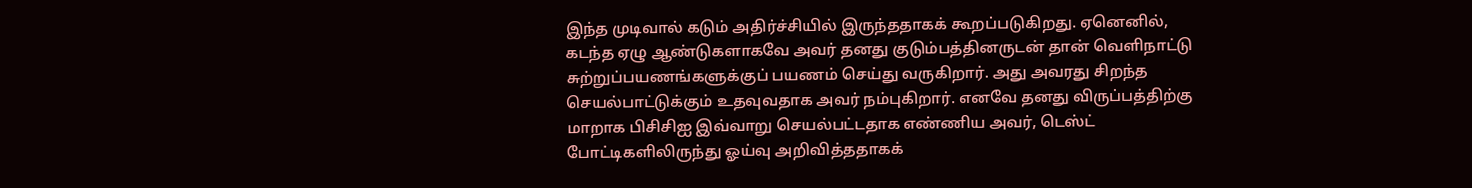இந்த முடிவால் கடும் அதிர்ச்சியில் இருந்ததாகக் கூறப்படுகிறது. ஏனெனில், கடந்த ஏழு ஆண்டுகளாகவே அவர் தனது குடும்பத்தினருடன் தான் வெளிநாட்டு சுற்றுப்பயணங்களுக்குப் பயணம் செய்து வருகிறார். அது அவரது சிறந்த செயல்பாட்டுக்கும் உதவுவதாக அவர் நம்புகிறார். எனவே தனது விருப்பத்திற்கு மாறாக பிசிசிஐ இவ்வாறு செயல்பட்டதாக எண்ணிய அவர், டெஸ்ட் போட்டிகளிலிருந்து ஓய்வு அறிவித்ததாகக்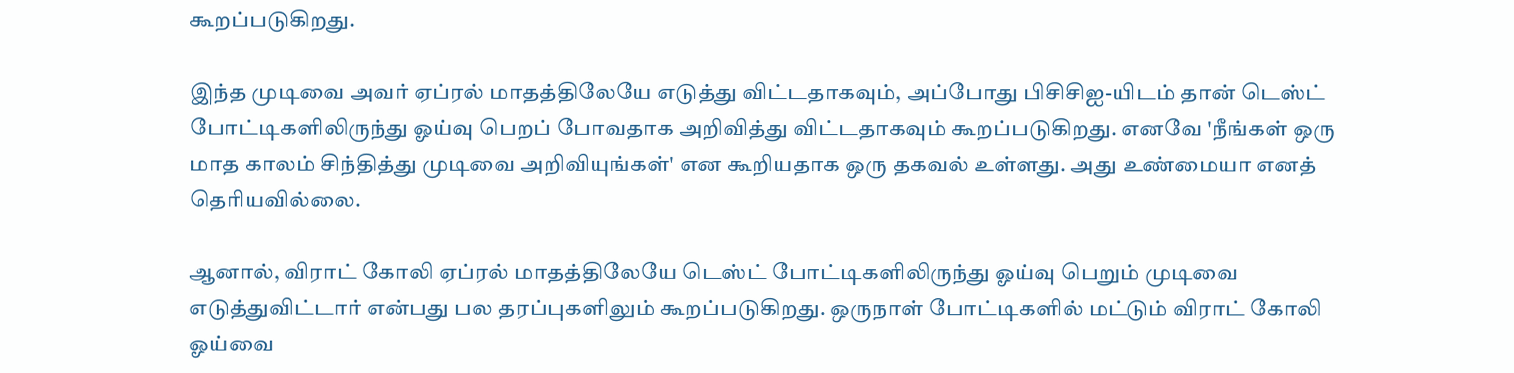கூறப்படுகிறது.

இந்த முடிவை அவர் ஏப்ரல் மாதத்திலேயே எடுத்து விட்டதாகவும், அப்போது பிசிசிஐ-யிடம் தான் டெஸ்ட் போட்டிகளிலிருந்து ஓய்வு பெறப் போவதாக அறிவித்து விட்டதாகவும் கூறப்படுகிறது. எனவே 'நீங்கள் ஒரு மாத காலம் சிந்தித்து முடிவை அறிவியுங்கள்' என கூறியதாக ஒரு தகவல் உள்ளது. அது உண்மையா எனத் தெரியவில்லை.

ஆனால், விராட் கோலி ஏப்ரல் மாதத்திலேயே டெஸ்ட் போட்டிகளிலிருந்து ஓய்வு பெறும் முடிவை எடுத்துவிட்டார் என்பது பல தரப்புகளிலும் கூறப்படுகிறது. ஒருநாள் போட்டிகளில் மட்டும் விராட் கோலி ஓய்வை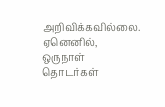அறிவிக்கவில்லை. ஏனெனில், ஒருநாள் தொடர்கள்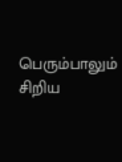பெரும்பாலும் சிறிய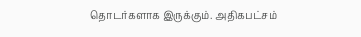தொடர்களாக இருக்கும். அதிகபட்சம்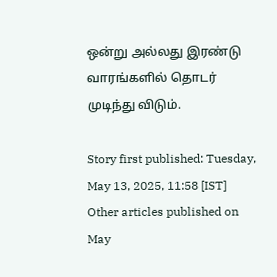ஒன்று அல்லது இரண்டு வாரங்களில் தொடர் முடிந்து விடும்.

Story first published: Tuesday, May 13, 2025, 11:58 [IST]
Other articles published on May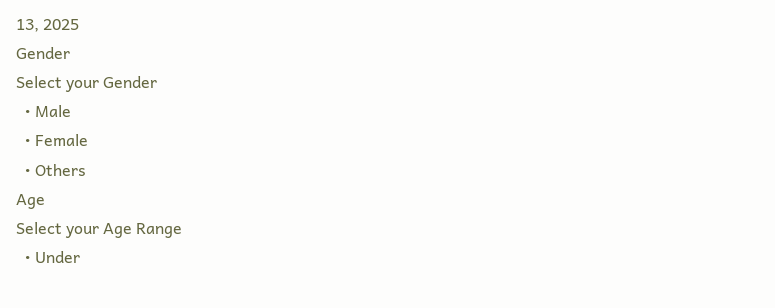13, 2025
Gender
Select your Gender
  • Male
  • Female
  • Others
Age
Select your Age Range
  • Under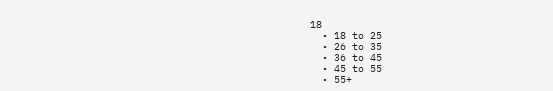18
  • 18 to 25
  • 26 to 35
  • 36 to 45
  • 45 to 55
  • 55+